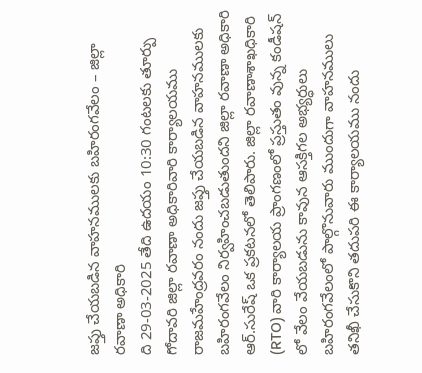జప్తు చేయబడిన వాహనములకు బహిరంగవేలం – జిల్లా రవాణా అధికారి
ది 29-03-2025 తేది ఉదయం 10:30 గంటలకు తూర్పు గోదావరి జిల్లా రవాణా అధికారివారి కార్యాలయము రాజమహేంద్రవరం నందు జప్తు చేయబడిన వాహనములకు బహిరంగవేలం నిర్వహించబడుతుందని జిల్లా రవాణా అధికారి ఆర్.సురేష్ ఒక ప్రకటనలో తెలిపారు. జిల్లా రవాణాశాఖధికారి (RTO) వారి కార్యాలయ ప్రాంగణంలో ప్రస్తుతం వున్న కండీషన్ లో వేలం వేయబడును కావున ఆసక్తిగల అభ్యర్ధులు బహిరంగవేలంలో పాల్గొనువారు ముందుగా వాహనములు తనిఖీ చేసుకొని తదుపరి ఈ కార్యాలయము నందు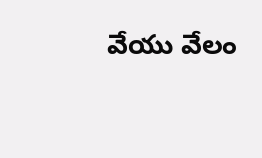వేయు వేలం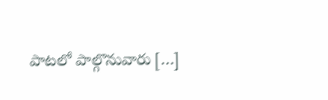పాటలో పాల్గొనువారు […]